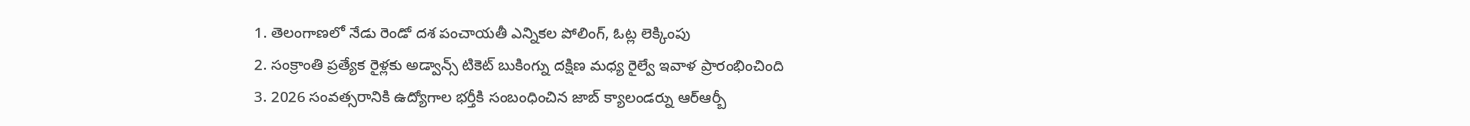1. తెలంగాణలో నేడు రెండో దశ పంచాయతీ ఎన్నికల పోలింగ్, ఓట్ల లెక్కింపు
2. సంక్రాంతి ప్రత్యేక రైళ్లకు అడ్వాన్స్ టికెట్ బుకింగ్ను దక్షిణ మధ్య రైల్వే ఇవాళ ప్రారంభించింది
3. 2026 సంవత్సరానికి ఉద్యోగాల భర్తీకి సంబంధించిన జాబ్ క్యాలండర్ను ఆర్ఆర్బీ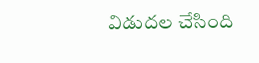విడుదల చేసింది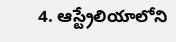4. ఆస్ట్రేలియాలోని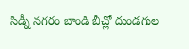సిడ్నీ నగరం బాండి బీచ్లో దుండగుల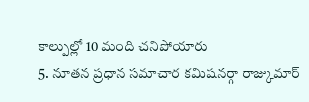కాల్పుల్లో 10 మంది చనిపోయారు
5. నూతన ప్రధాన సమాచార కమిషనర్గా రాజ్కుమార్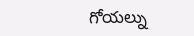గోయల్ను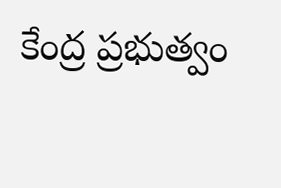కేంద్ర ప్రభుత్వం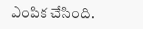ఎంపిక చేసింది.